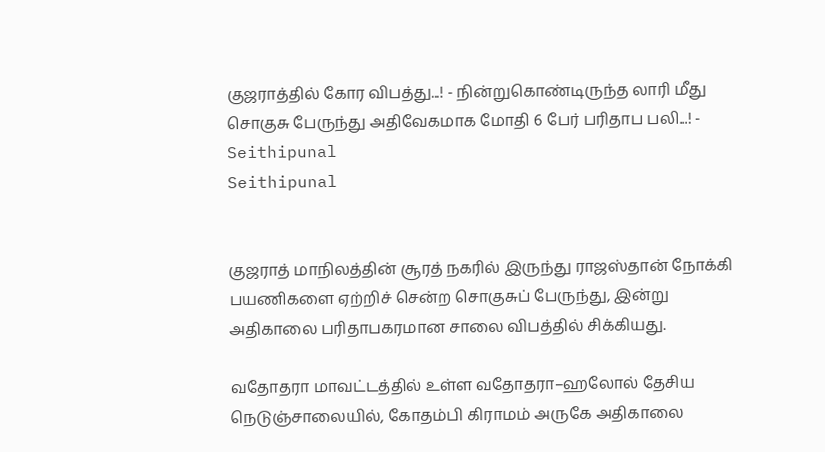குஜராத்தில் கோர விபத்து...! - நின்றுகொண்டிருந்த லாரி மீது சொகுசு பேருந்து அதிவேகமாக மோதி 6 பேர் பரிதாப பலி...! - Seithipunal
Seithipunal


குஜராத் மாநிலத்தின் சூரத் நகரில் இருந்து ராஜஸ்தான் நோக்கி பயணிகளை ஏற்றிச் சென்ற சொகுசுப் பேருந்து, இன்று அதிகாலை பரிதாபகரமான சாலை விபத்தில் சிக்கியது.

வதோதரா மாவட்டத்தில் உள்ள வதோதரா–ஹலோல் தேசிய நெடுஞ்சாலையில், கோதம்பி கிராமம் அருகே அதிகாலை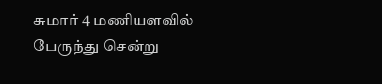சுமார் 4 மணியளவில் பேருந்து சென்று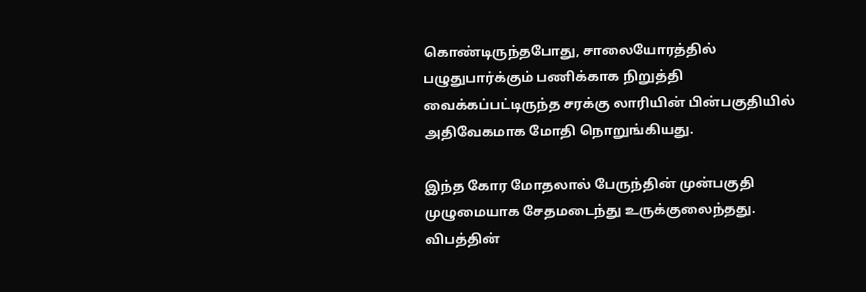கொண்டிருந்தபோது, சாலையோரத்தில் பழுதுபார்க்கும் பணிக்காக நிறுத்தி வைக்கப்பட்டிருந்த சரக்கு லாரியின் பின்பகுதியில் அதிவேகமாக மோதி நொறுங்கியது.

இந்த கோர மோதலால் பேருந்தின் முன்பகுதி முழுமையாக சேதமடைந்து உருக்குலைந்தது. விபத்தின்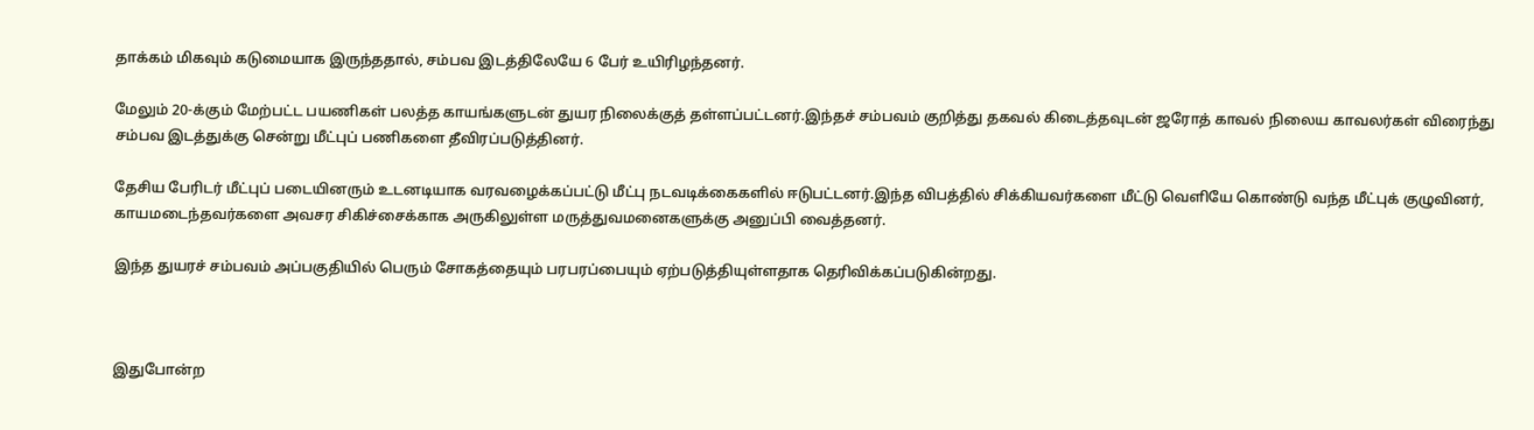தாக்கம் மிகவும் கடுமையாக இருந்ததால், சம்பவ இடத்திலேயே 6 பேர் உயிரிழந்தனர்.

மேலும் 20-க்கும் மேற்பட்ட பயணிகள் பலத்த காயங்களுடன் துயர நிலைக்குத் தள்ளப்பட்டனர்.இந்தச் சம்பவம் குறித்து தகவல் கிடைத்தவுடன் ஜரோத் காவல் நிலைய காவலர்கள் விரைந்து சம்பவ இடத்துக்கு சென்று மீட்புப் பணிகளை தீவிரப்படுத்தினர்.

தேசிய பேரிடர் மீட்புப் படையினரும் உடனடியாக வரவழைக்கப்பட்டு மீட்பு நடவடிக்கைகளில் ஈடுபட்டனர்.இந்த விபத்தில் சிக்கியவர்களை மீட்டு வெளியே கொண்டு வந்த மீட்புக் குழுவினர், காயமடைந்தவர்களை அவசர சிகிச்சைக்காக அருகிலுள்ள மருத்துவமனைகளுக்கு அனுப்பி வைத்தனர்.

இந்த துயரச் சம்பவம் அப்பகுதியில் பெரும் சோகத்தையும் பரபரப்பையும் ஏற்படுத்தியுள்ளதாக தெரிவிக்கப்படுகின்றது.



இதுபோன்ற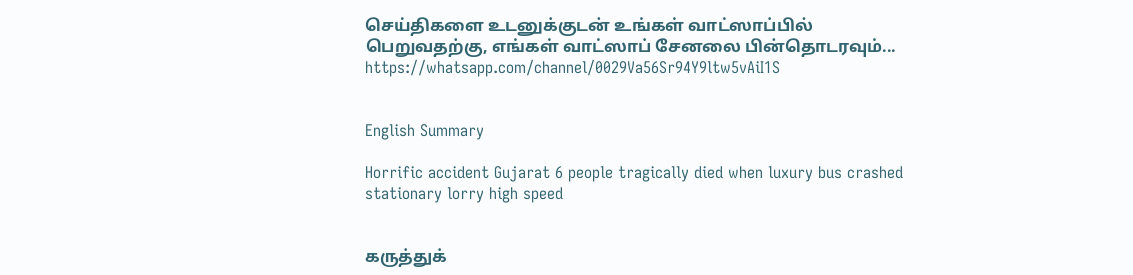செய்திகளை உடனுக்குடன் உங்கள் வாட்ஸாப்பில் பெறுவதற்கு, எங்கள் வாட்ஸாப் சேனலை பின்தொடரவும்... https://whatsapp.com/channel/0029Va56Sr94Y9ltw5vAiI1S


English Summary

Horrific accident Gujarat 6 people tragically died when luxury bus crashed stationary lorry high speed


கருத்துக்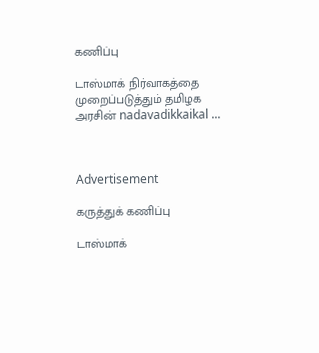கணிப்பு

டாஸ்மாக் நிர்வாகத்தை முறைப்படுத்தும் தமிழக அரசின் nadavadikkaikal ...



Advertisement

கருத்துக் கணிப்பு

டாஸ்மாக்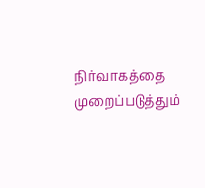நிர்வாகத்தை முறைப்படுத்தும்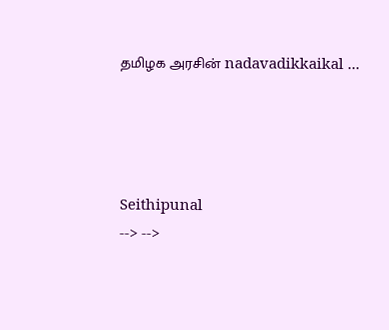தமிழக அரசின் nadavadikkaikal ...




Seithipunal
--> -->